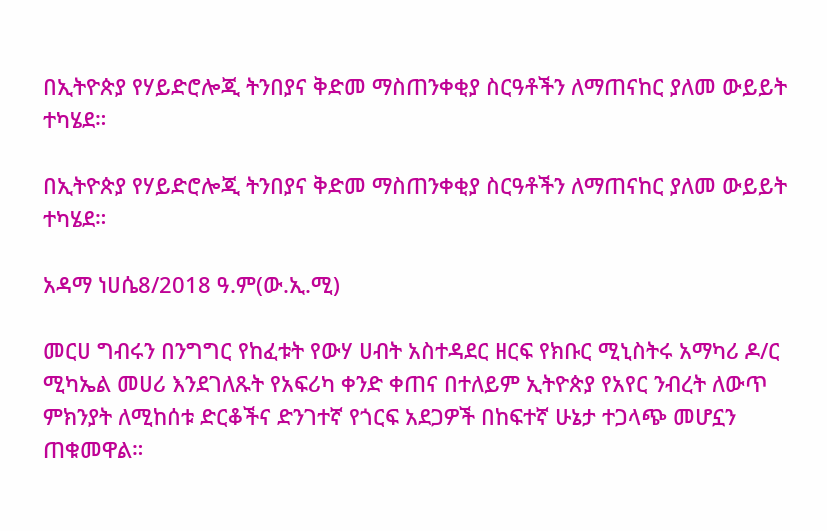በኢትዮጵያ የሃይድሮሎጂ ትንበያና ቅድመ ማስጠንቀቂያ ስርዓቶችን ለማጠናከር ያለመ ውይይት ተካሄደ።

በኢትዮጵያ የሃይድሮሎጂ ትንበያና ቅድመ ማስጠንቀቂያ ስርዓቶችን ለማጠናከር ያለመ ውይይት ተካሄደ።

አዳማ ነሀሴ8/2018 ዓ.ም(ው.ኢ.ሚ)

መርሀ ግብሩን በንግግር የከፈቱት የውሃ ሀብት አስተዳደር ዘርፍ የክቡር ሚኒስትሩ አማካሪ ዶ/ር ሚካኤል መሀሪ እንደገለጹት የአፍሪካ ቀንድ ቀጠና በተለይም ኢትዮጵያ የአየር ንብረት ለውጥ ምክንያት ለሚከሰቱ ድርቆችና ድንገተኛ የጎርፍ አደጋዎች በከፍተኛ ሁኔታ ተጋላጭ መሆኗን ጠቁመዋል።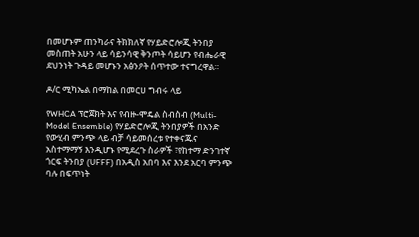በመሆኑም ጠንካራና ትክክለኛ የሃይድሮሎጂ ትንበያ መስጠት አሁን ላይ ሳይንሳዊ ቅንጦት ሳይሆን የብሔራዊ ደህንነት ጉዳይ መሆኑን አፅንዖት ሰጥተው ተናግረዋል።

ዶ/ር ሚካኤል በማከል በመርሀ ግብሩ ላይ

የWHCA ፕሮጀክት እና የብዙ-ሞዴል ስብስብ (Multi-Model Ensemble) የሃይድሮሎጂ ትንበያዎች በአንድ የውሂብ ምንጭ ላይ ብቻ ሳይመሰረቱ የተቀናጁና አስተማማኝ እንዲሆኑ የሚደረጉ ስራዎች ፣የከተማ ድንገተኛ ጎርፍ ትንበያ (UFFF) በአዲስ አበባ እና እንደ አርባ ምንጭ ባሉ በፍጥነት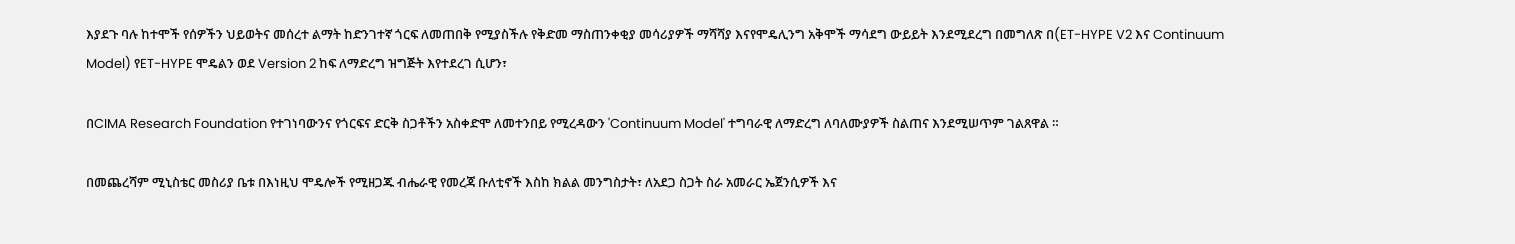እያደጉ ባሉ ከተሞች የሰዎችን ህይወትና መሰረተ ልማት ከድንገተኛ ጎርፍ ለመጠበቅ የሚያስችሉ የቅድመ ማስጠንቀቂያ መሳሪያዎች ማሻሻያ እናየሞዴሊንግ አቅሞች ማሳደግ ውይይት እንደሚደረግ በመግለጽ በ(ET-HYPE V2 እና Continuum Model) የET-HYPE ሞዴልን ወደ Version 2 ከፍ ለማድረግ ዝግጅት እየተደረገ ሲሆን፣

በCIMA Research Foundation የተገነባውንና የጎርፍና ድርቅ ስጋቶችን አስቀድሞ ለመተንበይ የሚረዳውን 'Continuum Model' ተግባራዊ ለማድረግ ለባለሙያዎች ስልጠና እንደሚሠጥም ገልጸዋል ።

በመጨረሻም ሚኒስቴር መስሪያ ቤቱ በእነዚህ ሞዴሎች የሚዘጋጁ ብሔራዊ የመረጃ ቡለቲኖች እስከ ክልል መንግስታት፣ ለአደጋ ስጋት ስራ አመራር ኤጀንሲዎች እና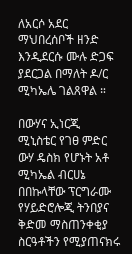ለአርሶ አደር ማህበረሰቦች ዘንድ እንዲደርሱ ሙሉ ድጋፍ ያደርጋል በማለት ዶ/ር ሚካኤሌ ገልጸዋል ።

በውሃና ኢነርጂ ሚኒስቴር የገፀ ምድር ውሃ ዴስክ የሆኑት አቶ ሚካኤል ብርሀኔ በበኩላቸው ፕርግራሙ የሃይድሮሎጂ ትንበያና ቅድመ ማስጠንቀቂያ ስርዓቶችን የሚያጠናክሩ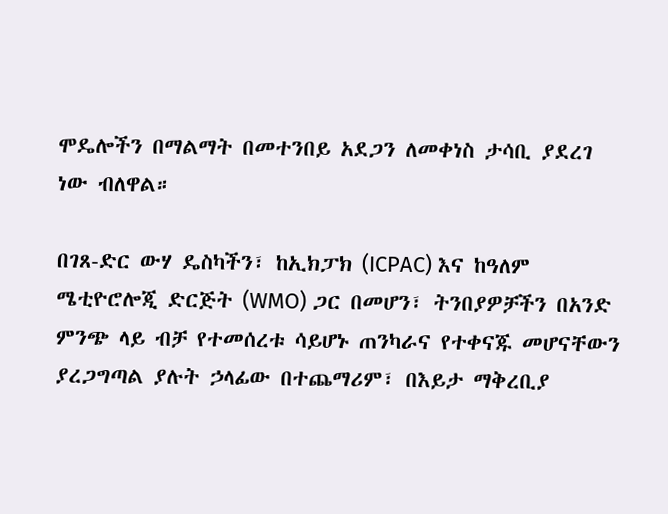ሞዴሎችን በማልማት በመተንበይ አደጋን ለመቀነስ ታሳቢ ያደረገ ነው ብለዋል።

በገጸ-ድር ውሃ ዴስካችን፣ ከኢክፓክ (ICPAC) እና ከዓለም ሜቲዮሮሎጂ ድርጅት (WMO) ጋር በመሆን፣ ትንበያዎቻችን በአንድ ምንጭ ላይ ብቻ የተመሰረቱ ሳይሆኑ ጠንካራና የተቀናጁ መሆናቸውን ያረጋግጣል ያሉት ኃላፊው በተጨማሪም፣ በእይታ ማቅረቢያ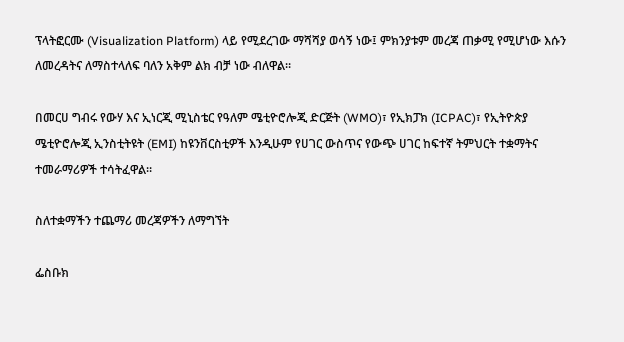ፕላትፎርሙ (Visualization Platform) ላይ የሚደረገው ማሻሻያ ወሳኝ ነው፤ ምክንያቱም መረጃ ጠቃሚ የሚሆነው እሱን ለመረዳትና ለማስተላለፍ ባለን አቅም ልክ ብቻ ነው ብለዋል።

በመርሀ ግብሩ የውሃ እና ኢነርጂ ሚኒስቴር የዓለም ሜቲዮሮሎጂ ድርጅት (WMO)፣ የኢክፓክ (ICPAC)፣ የኢትዮጵያ ሜቲዮሮሎጂ ኢንስቲትዩት (EMI) ከዩንቨርስቲዎች እንዲሁም የሀገር ውስጥና የውጭ ሀገር ከፍተኛ ትምህርት ተቋማትና ተመራማሪዎች ተሳትፈዋል።

ስለተቋማችን ተጨማሪ መረጃዎችን ለማግኘት

ፌስቡክ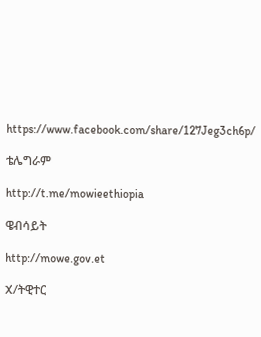https://www.facebook.com/share/127Jeg3ch6p/

ቴሌግራም

http://t.me/mowieethiopia

ዌብሳይት

http://mowe.gov.et

X/ትዊተር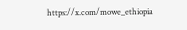https://x.com/mowe_ethiopia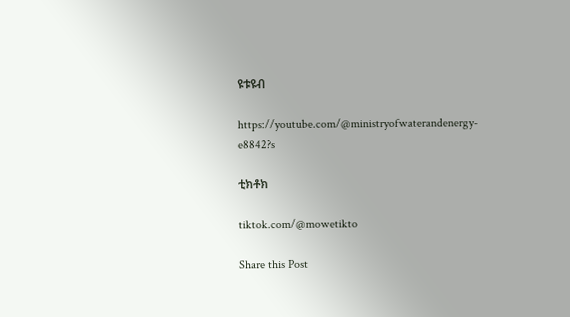ዩቱዩብ

https://youtube.com/@ministryofwaterandenergy-e8842?s

ቲክቶክ

tiktok.com/@mowetikto

Share this Post